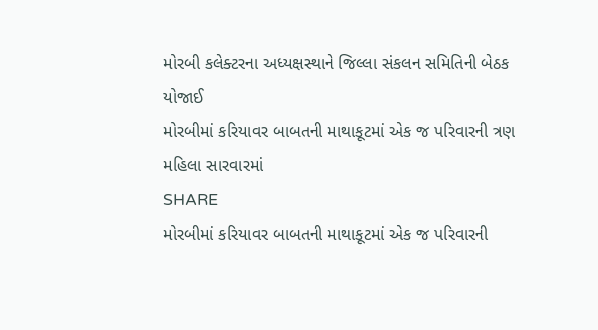મોરબી કલેક્ટરના અધ્યક્ષસ્થાને જિલ્લા સંકલન સમિતિની બેઠક યોજાઈ
મોરબીમાં કરિયાવર બાબતની માથાકૂટમાં એક જ પરિવારની ત્રણ મહિલા સારવારમાં
SHARE
મોરબીમાં કરિયાવર બાબતની માથાકૂટમાં એક જ પરિવારની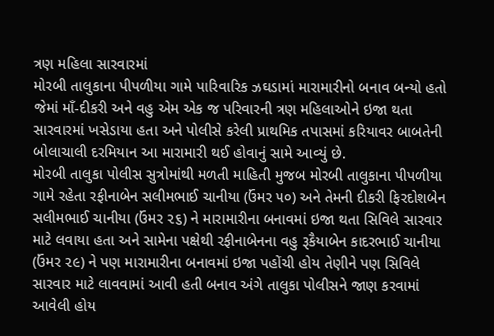ત્રણ મહિલા સારવારમાં
મોરબી તાલુકાના પીપળીયા ગામે પારિવારિક ઝઘડામાં મારામારીનો બનાવ બન્યો હતો જેમાં માઁ-દીકરી અને વહુ એમ એક જ પરિવારની ત્રણ મહિલાઓને ઇજા થતા સારવારમાં ખસેડાયા હતા અને પોલીસે કરેલી પ્રાથમિક તપાસમાં કરિયાવર બાબતેની બોલાચાલી દરમિયાન આ મારામારી થઈ હોવાનું સામે આવ્યું છે.
મોરબી તાલુકા પોલીસ સુત્રોમાંથી મળતી માહિતી મુજબ મોરબી તાલુકાના પીપળીયા ગામે રહેતા રફીનાબેન સલીમભાઈ ચાનીયા (ઉંમર ૫૦) અને તેમની દીકરી ફિરદોશબેન સલીમભાઈ ચાનીયા (ઉંમર ૨૬) ને મારામારીના બનાવમાં ઇજા થતા સિવિલે સારવાર માટે લવાયા હતા અને સામેના પક્ષેથી રફીનાબેનના વહુ રૂકૈયાબેન કાદરભાઈ ચાનીયા (ઉંમર ૨૯) ને પણ મારામારીના બનાવમાં ઇજા પહોંચી હોય તેણીને પણ સિવિલે સારવાર માટે લાવવામાં આવી હતી બનાવ અંગે તાલુકા પોલીસને જાણ કરવામાં આવેલી હોય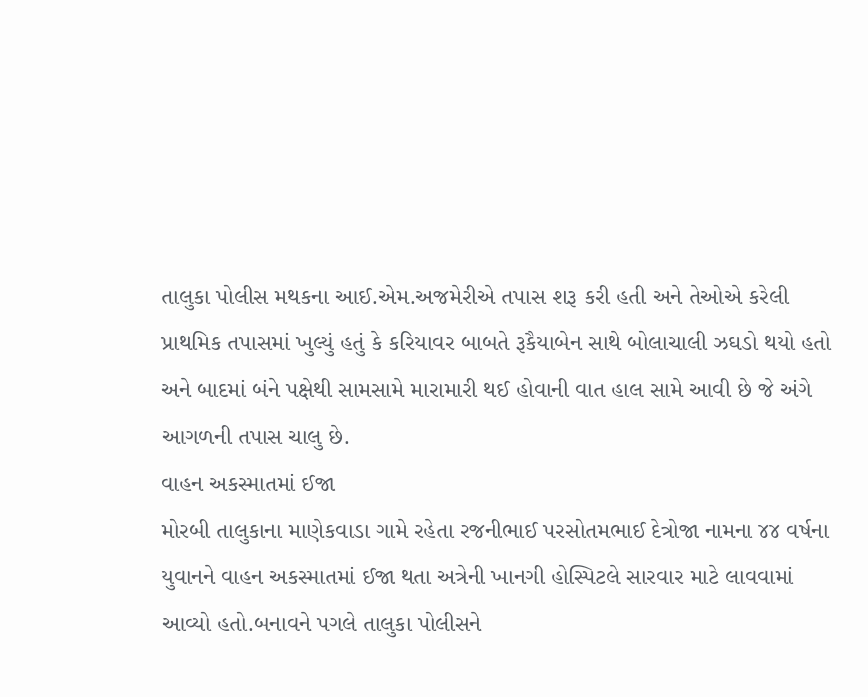તાલુકા પોલીસ મથકના આઈ.એમ.અજમેરીએ તપાસ શરૂ કરી હતી અને તેઓએ કરેલી પ્રાથમિક તપાસમાં ખુલ્યું હતું કે કરિયાવર બાબતે રૂકૈયાબેન સાથે બોલાચાલી ઝઘડો થયો હતો અને બાદમાં બંને પક્ષેથી સામસામે મારામારી થઈ હોવાની વાત હાલ સામે આવી છે જે અંગે આગળની તપાસ ચાલુ છે.
વાહન અકસ્માતમાં ઈજા
મોરબી તાલુકાના માણેકવાડા ગામે રહેતા રજનીભાઈ પરસોતમભાઈ દેત્રોજા નામના ૪૪ વર્ષના યુવાનને વાહન અકસ્માતમાં ઈજા થતા અત્રેની ખાનગી હોસ્પિટલે સારવાર માટે લાવવામાં આવ્યો હતો.બનાવને પગલે તાલુકા પોલીસને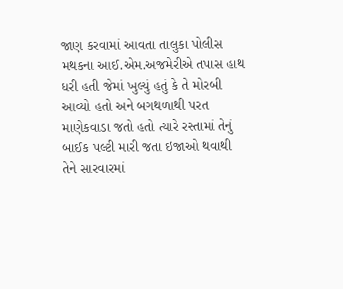જાણ કરવામાં આવતા તાલુકા પોલીસ મથકના આઈ.એમ.અજમેરીએ તપાસ હાથ ધરી હતી જેમાં ખુલ્યું હતું કે તે મોરબી આવ્યો હતો અને બગથળાથી પરત માણેકવાડા જતો હતો ત્યારે રસ્તામાં તેનું બાઈક પલ્ટી મારી જતા ઇજાઓ થવાથી તેને સારવારમાં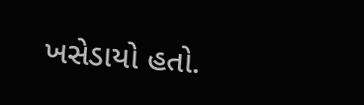ખસેડાયો હતો.